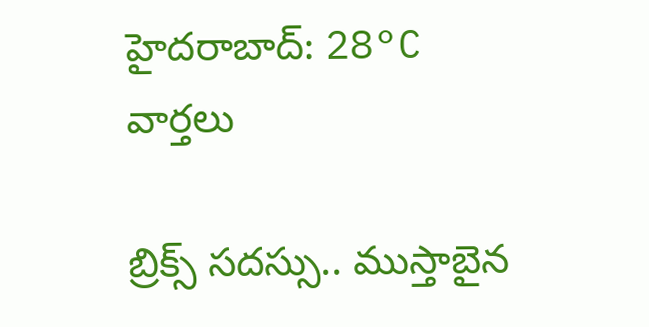హైదరాబాద్: 28°C
వార్తలు

బ్రిక్స్ సదస్సు.. ముస్తాబైన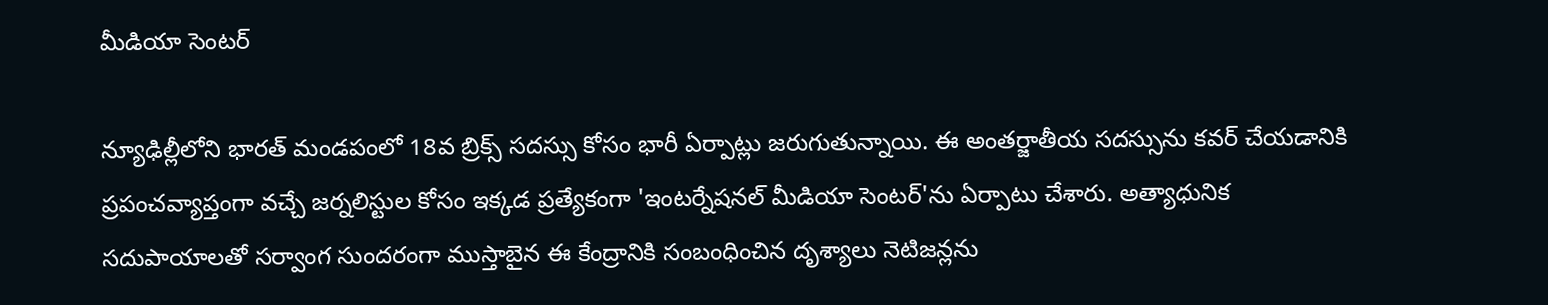మీడియా సెంటర్

న్యూఢిల్లీలోని భారత్ మండపంలో 18వ బ్రిక్స్ సదస్సు కోసం భారీ ఏర్పాట్లు జరుగుతున్నాయి. ఈ అంతర్జాతీయ సదస్సును కవర్ చేయడానికి ప్రపంచవ్యాప్తంగా వచ్చే జర్నలిస్టుల కోసం ఇక్కడ ప్రత్యేకంగా 'ఇంటర్నేషనల్ మీడియా సెంటర్'ను ఏర్పాటు చేశారు. అత్యాధునిక సదుపాయాలతో సర్వాంగ సుందరంగా ముస్తాబైన ఈ కేంద్రానికి సంబంధించిన దృశ్యాలు నెటిజన్లను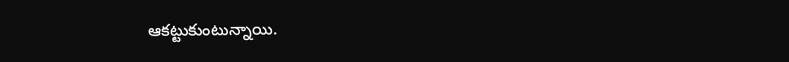ఆకట్టుకుంటున్నాయి.